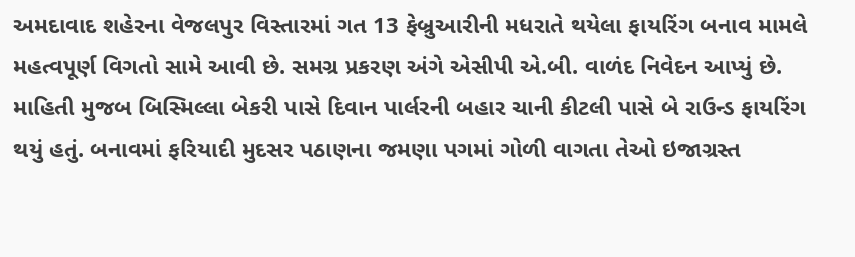અમદાવાદ શહેરના વેજલપુર વિસ્તારમાં ગત 13 ફેબ્રુઆરીની મધરાતે થયેલા ફાયરિંગ બનાવ મામલે મહત્વપૂર્ણ વિગતો સામે આવી છે. સમગ્ર પ્રકરણ અંગે એસીપી એ.બી. વાળંદ નિવેદન આપ્યું છે. માહિતી મુજબ બિસ્મિલ્લા બેકરી પાસે દિવાન પાર્લરની બહાર ચાની કીટલી પાસે બે રાઉન્ડ ફાયરિંગ થયું હતું. બનાવમાં ફરિયાદી મુદસર પઠાણના જમણા પગમાં ગોળી વાગતા તેઓ ઇજાગ્રસ્ત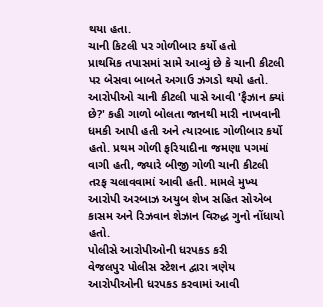થયા હતા.
ચાની કિટલી પર ગોળીબાર કર્યો હતો
પ્રાથમિક તપાસમાં સામે આવ્યું છે કે ચાની કીટલી પર બેસવા બાબતે અગાઉ ઝગડો થયો હતો. આરોપીઓ ચાની કીટલી પાસે આવી 'ફૈઝાન ક્યાં છે?' કહી ગાળો બોલતા જાનથી મારી નાખવાની ધમકી આપી હતી અને ત્યારબાદ ગોળીબાર કર્યો હતો. પ્રથમ ગોળી ફરિયાદીના જમણા પગમાં વાગી હતી, જ્યારે બીજી ગોળી ચાની કીટલી તરફ ચલાવવામાં આવી હતી. મામલે મુખ્ય આરોપી અરબાઝ અયુબ શેખ સહિત સોએબ કાસમ અને રિઝવાન શેઝાન વિરુદ્ધ ગુનો નોંધાયો હતો.
પોલીસે આરોપીઓની ધરપકડ કરી
વેજલપુર પોલીસ સ્ટેશન દ્વારા ત્રણેય આરોપીઓની ધરપકડ કરવામાં આવી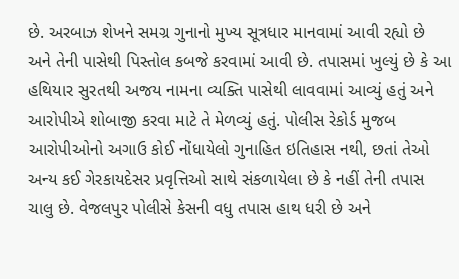છે. અરબાઝ શેખને સમગ્ર ગુનાનો મુખ્ય સૂત્રધાર માનવામાં આવી રહ્યો છે અને તેની પાસેથી પિસ્તોલ કબજે કરવામાં આવી છે. તપાસમાં ખુલ્યું છે કે આ હથિયાર સુરતથી અજય નામના વ્યક્તિ પાસેથી લાવવામાં આવ્યું હતું અને આરોપીએ શોબાજી કરવા માટે તે મેળવ્યું હતું. પોલીસ રેકોર્ડ મુજબ આરોપીઓનો અગાઉ કોઈ નોંધાયેલો ગુનાહિત ઇતિહાસ નથી, છતાં તેઓ અન્ય કઈ ગેરકાયદેસર પ્રવૃત્તિઓ સાથે સંકળાયેલા છે કે નહીં તેની તપાસ ચાલુ છે. વેજલપુર પોલીસે કેસની વધુ તપાસ હાથ ધરી છે અને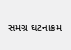સમગ્ર ઘટનાક્રમ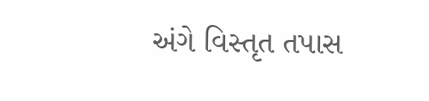અંગે વિસ્તૃત તપાસ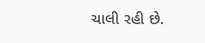ચાલી રહી છે.